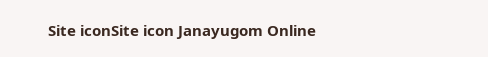Site iconSite icon Janayugom Online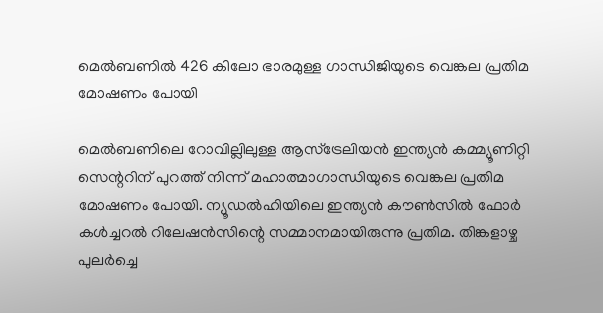മെൽബണിൽ 426 കിലോ ഭാരമുള്ള ഗാന്ധിജിയുടെ വെങ്കല പ്രതിമ മോഷണം പോയി

മെൽബണിലെ റോവില്ലിലുള്ള ആസ്‌ട്രേലിയൻ ഇന്ത്യൻ കമ്മ്യൂണിറ്റി സെന്ററിന് പുറത്ത് നിന്ന് മഹാത്മാഗാന്ധിയുടെ വെങ്കല പ്രതിമ മോഷണം പോയി. ന്യൂഡൽഹിയിലെ ഇന്ത്യൻ കൗൺസിൽ ഫോർ കൾച്ചറൽ റിലേഷൻസിന്റെ സമ്മാനമായിരുന്നു പ്രതിമ. തിങ്കളാഴ്ച പുലർച്ചെ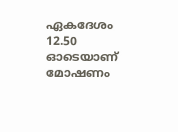ഏകദേശം 12.50 ഓടെയാണ് മോഷണം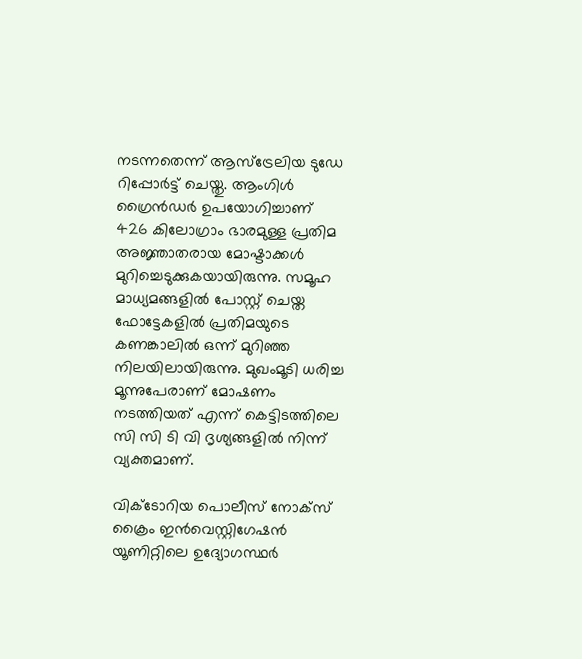നടന്നതെന്ന് ആസ്‌ട്രേലിയ ടുഡേ റിപ്പോർട്ട് ചെയ്തു. ആംഗിൾ ഗ്രൈൻഡർ ഉപയോഗിച്ചാണ് 426 കിലോഗ്രാം ഭാരമുള്ള പ്രതിമ അജ്ഞാതരായ മോഷ്ടാക്കൾ മുറിച്ചെടുക്കുകയായിരുന്നു. സമൂഹ മാധ്യമങ്ങളിൽ പോസ്റ്റ് ചെയ്ത ഫോട്ടേകളിൽ പ്രതിമയുടെ കണങ്കാലിൽ ഒന്ന് മുറിഞ്ഞ നിലയിലായിരുന്നു. മുഖംമൂടി ധരിച്ച മൂന്നുപേരാണ് മോഷണം നടത്തിയത് എന്ന് കെട്ടിടത്തിലെ സി സി ടി വി ദൃശ്യങ്ങളിൽ നിന്ന് വ്യക്തമാണ്.

വിക്ടോറിയ പൊലീസ് നോക്സ് ക്രൈം ഇൻവെസ്റ്റിഗേഷൻ യൂണിറ്റിലെ ഉദ്യോഗസ്ഥർ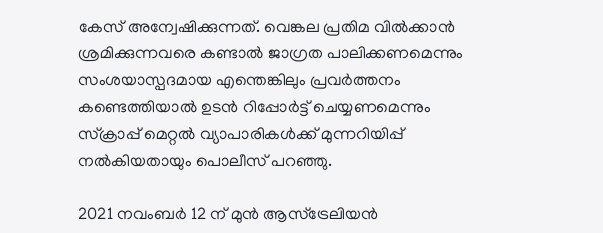കേസ് അന്വേഷിക്കുന്നത്. വെങ്കല പ്രതിമ വിൽക്കാൻ ശ്രമിക്കുന്നവരെ കണ്ടാൽ ജാഗ്രത പാലിക്കണമെന്നും സംശയാസ്പദമായ എന്തെങ്കിലും പ്രവർത്തനം കണ്ടെത്തിയാൽ ഉടൻ റിപ്പോർട്ട് ചെയ്യണമെന്നും സ്ക്രാപ്പ് മെറ്റൽ വ്യാപാരികൾക്ക് മുന്നറിയിപ്പ് നൽകിയതായും പൊലീസ് പറഞ്ഞു.

2021 നവംബർ 12 ന് മുൻ ആസ്‌ട്രേലിയൻ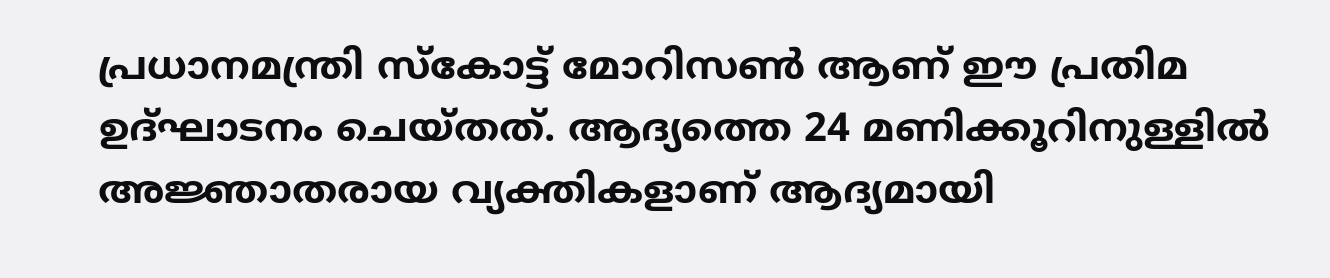പ്രധാനമന്ത്രി സ്കോട്ട് മോറിസൺ ആണ് ഈ പ്രതിമ ഉദ്ഘാടനം ചെയ്തത്. ആദ്യത്തെ 24 മണിക്കൂറിനുള്ളിൽ അജ്ഞാതരായ വ്യക്തികളാണ് ആദ്യമായി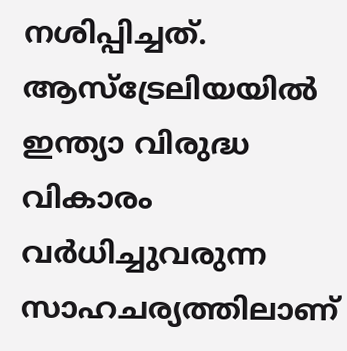നശിപ്പിച്ചത്. ആസ്‌ട്രേലിയയിൽ ഇന്ത്യാ വിരുദ്ധ വികാരം വർധിച്ചുവരുന്ന സാഹചര്യത്തിലാണ്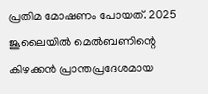പ്രതിമ മോഷണം പോയത്. 2025 ജൂലൈയിൽ മെൽബണിന്റെ കിഴക്കൻ പ്രാന്തപ്രദേശമായ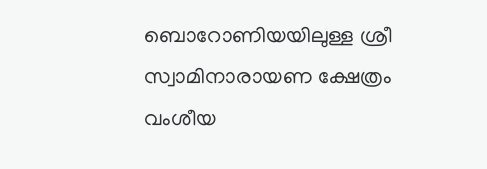ബൊറോണിയയിലുള്ള ശ്രീ സ്വാമിനാരായണ ക്ഷേത്രം വംശീയ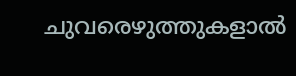ചുവരെഴുത്തുകളാൽ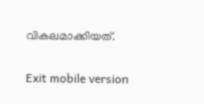വികലമാക്കിയത്.

Exit mobile version